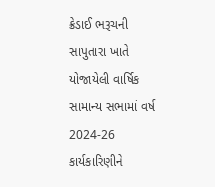ક્રેડાઈ ભરૂચની સાપુતારા ખાતે યોજાયેલી વાર્ષિક સામાન્ય સભામાં વર્ષ 2024-26 કાર્યકારિણીને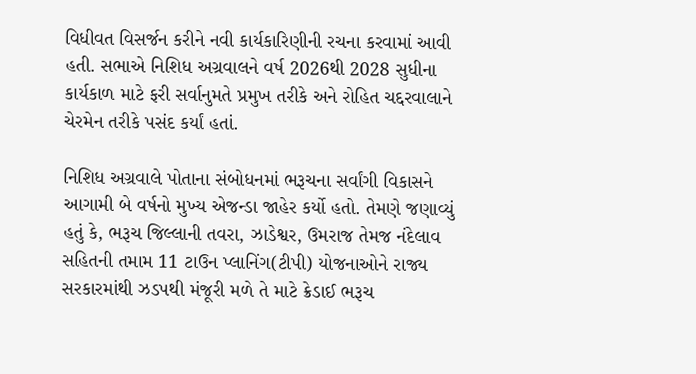વિધીવત વિસર્જન કરીને નવી કાર્યકારિણીની રચના કરવામાં આવી હતી. સભાએ નિશિધ અગ્રવાલને વર્ષ 2026થી 2028 સુધીના કાર્યકાળ માટે ફરી સર્વાનુમતે પ્રમુખ તરીકે અને રોહિત ચદ્દરવાલાને ચેરમેન તરીકે પસંદ કર્યાં હતાં.

નિશિધ અગ્રવાલે પોતાના સંબોધનમાં ભરૂચના સર્વાંગી વિકાસને આગામી બે વર્ષનો મુખ્ય એજન્ડા જાહેર કર્યો હતો. તેમણે જણાવ્યું હતું કે, ભરૂચ જિલ્લાની તવરા, ઝાડેશ્વર, ઉમરાજ તેમજ નંદેલાવ સહિતની તમામ 11 ટાઉન પ્લાનિંગ(ટીપી) યોજનાઓને રાજ્ય સરકારમાંથી ઝડપથી મંજૂરી મળે તે માટે ક્રેડાઈ ભરૂચ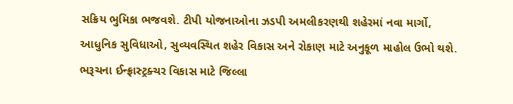સક્રિય ભુમિકા ભજવશે. ટીપી યોજનાઓના ઝડપી અમલીકરણથી શહેરમાં નવા માર્ગો, આધુનિક સુવિધાઓ, સુવ્યવસ્થિત શહેર વિકાસ અને રોકાણ માટે અનુકૂળ માહોલ ઉભો થશે. ભરૂચના ઈન્ફ્રાસ્ટ્રક્ચર વિકાસ માટે જિલ્લા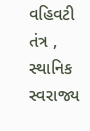વહિવટી તંત્ર , સ્થાનિક સ્વરાજ્ય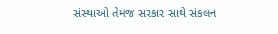સંસ્થાઓ તેમજ સરકાર સાથે સંકલન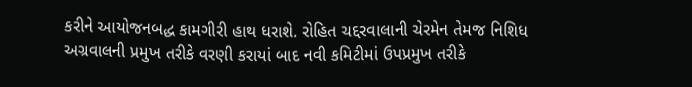કરીને આયોજનબદ્ધ કામગીરી હાથ ધરાશે. રોહિત ચદ્દરવાલાની ચેરમેન તેમજ નિશિધ અગ્રવાલની પ્રમુખ તરીકે વરણી કરાયાં બાદ નવી કમિટીમાં ઉપપ્રમુખ તરીકે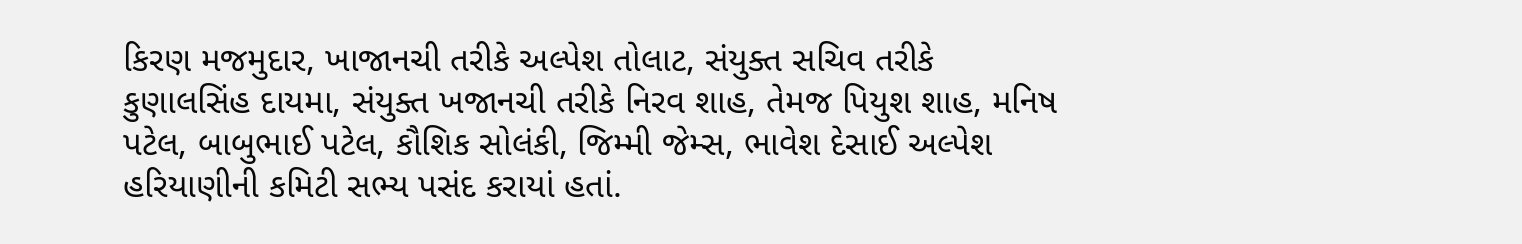કિરણ મજમુદાર, ખાજાનચી તરીકે અલ્પેશ તોલાટ, સંયુક્ત સચિવ તરીકે કુણાલસિંહ દાયમા, સંયુક્ત ખજાનચી તરીકે નિરવ શાહ, તેમજ પિયુશ શાહ, મનિષ પટેલ, બાબુભાઈ પટેલ, કૌશિક સોલંકી, જિમ્મી જેમ્સ, ભાવેશ દેસાઈ અલ્પેશ હરિયાણીની કમિટી સભ્ય પસંદ કરાયાં હતાં.